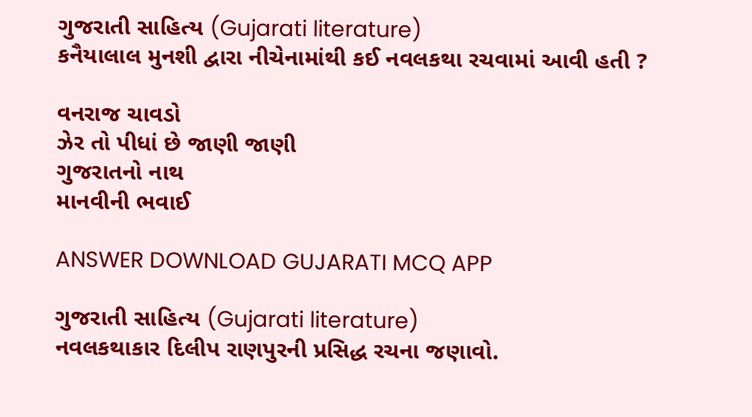ગુજરાતી સાહિત્ય (Gujarati literature)
કનૈયાલાલ મુનશી દ્વારા નીચેનામાંથી કઈ નવલકથા રચવામાં આવી હતી ?

વનરાજ ચાવડો
ઝેર તો પીધાં છે જાણી જાણી
ગુજરાતનો નાથ
માનવીની ભવાઈ

ANSWER DOWNLOAD GUJARATI MCQ APP

ગુજરાતી સાહિત્ય (Gujarati literature)
નવલકથાકાર દિલીપ રાણપુરની પ્રસિદ્ધ રચના જણાવો.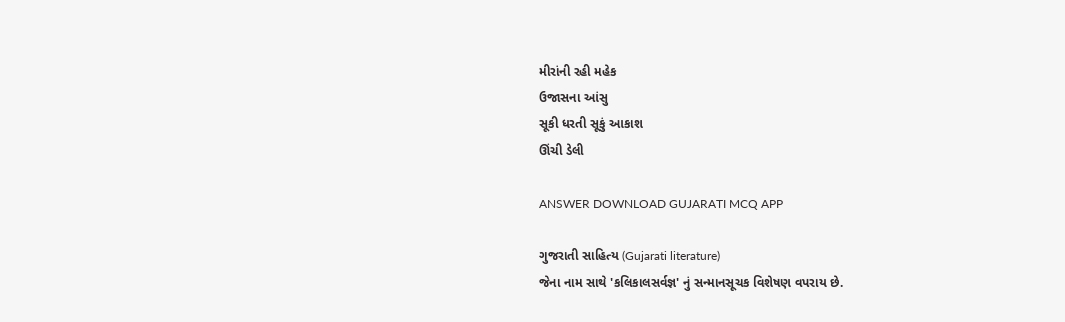મીરાંની રહી મહેક
ઉજાસના આંસુ
સૂકી ધરતી સૂકું આકાશ
ઊંચી ડેલી

ANSWER DOWNLOAD GUJARATI MCQ APP

ગુજરાતી સાહિત્ય (Gujarati literature)
જેના નામ સાથે 'કલિકાલસર્વજ્ઞ' નું સન્માનસૂચક વિશેષણ વપરાય છે.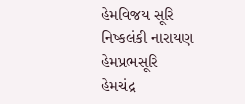હેમવિજય સૂરિ
નિષ્કલંકી નારાયણ
હેમપ્રભસૂરિ
હેમચંદ્ર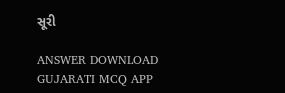સૂરી

ANSWER DOWNLOAD GUJARATI MCQ APP